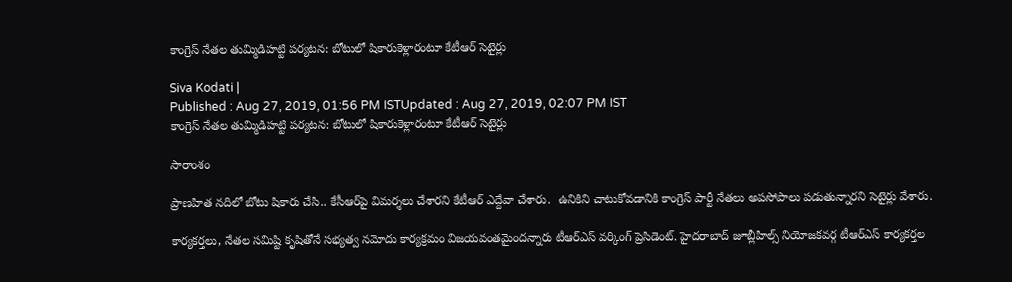కాంగ్రెస్‌ నేతల తుమ్మిడిహట్టి పర్యటన: బోటులో షికారుకెళ్లారంటూ కేటీఆర్ సెటైర్లు

Siva Kodati |
Published : Aug 27, 2019, 01:56 PM ISTUpdated : Aug 27, 2019, 02:07 PM IST
కాంగ్రెస్‌ నేతల తుమ్మిడిహట్టి పర్యటన: బోటులో షికారుకెళ్లారంటూ కేటీఆర్ సెటైర్లు

సారాంశం

ప్రాణహిత నదిలో బోటు షికారు చేసి.. కేసీఆర్‌పై విమర్శలు చేశారని కేటీఆర్ ఎద్దేవా చేశారు.  ఉనికిని చాటుకోవడానికి కాంగ్రెస్ పార్టీ నేతలు అపసోపాలు పడుతున్నారని సెటైర్లు వేశారు.

కార్యకర్తలు, నేతల సమిష్టి కృషితోనే సభ్యత్వ నమోదు కార్యక్రమం విజయవంతమైందన్నారు టీఆర్ఎస్ వర్కింగ్ ప్రెసిడెంట్. హైదరాబాద్‌ జూబ్లీహిల్స్ నియోజకవర్గ టీఆర్ఎస్ కార్యకర్తల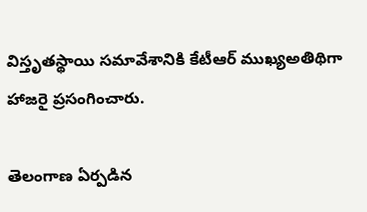విస్తృతస్థాయి సమావేశానికి కేటీఆర్ ముఖ్యఅతిథిగా హాజరై ప్రసంగించారు.

తెలంగాణ ఏర్పడిన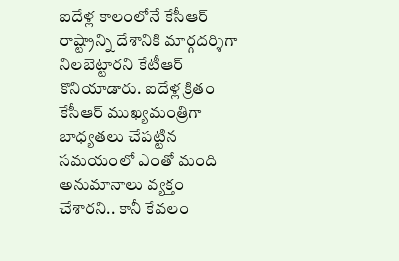ఐదేళ్ల కాలంలోనే కేసీఆర్ రాష్ట్రాన్ని దేశానికి మార్గదర్శిగా నిలబెట్టారని కేటీఆర్ కొనియాడారు. ఐదేళ్ల క్రితం కేసీఆర్ ముఖ్యమంత్రిగా బాధ్యతలు చేపట్టిన సమయంలో ఎంతో మంది అనుమానాలు వ్యక్తం చేశారని.. కానీ కేవలం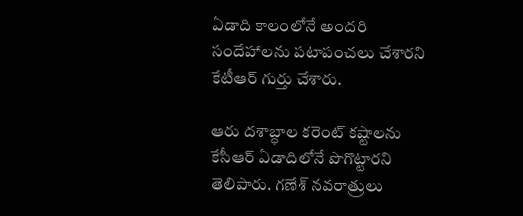ఏడాది కాలంలోనే అందరి సందేహాలను పటాపంచలు చేశారని కేటీఆర్ గుర్తు చేశారు.

ఆరు దశాబ్ధాల కరెంట్ కష్టాలను కేసీఆర్ ఏడాదిలోనే పొగొట్టారని తెలిపారు. గణేశ్ నవరాత్రులు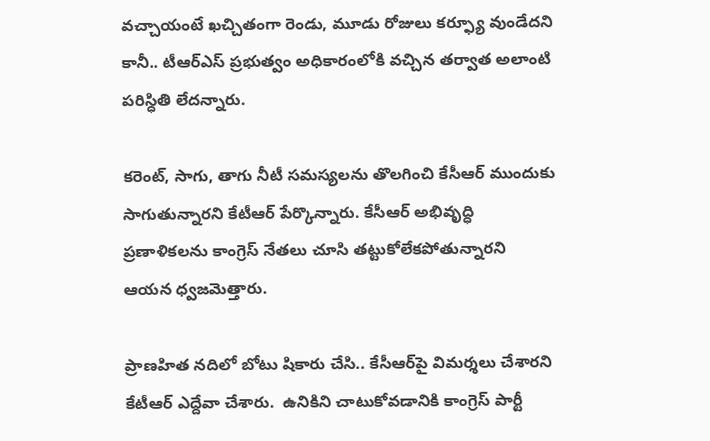వచ్చాయంటే ఖచ్చితంగా రెండు, మూడు రోజులు కర్ఫ్యూ వుండేదని కానీ.. టీఆర్ఎస్ ప్రభుత్వం అధికారంలోకి వచ్చిన తర్వాత అలాంటి పరిస్ధితి లేదన్నారు.

కరెంట్, సాగు, తాగు నీటీ సమస్యలను తొలగించి కేసీఆర్ ముందుకు సాగుతున్నారని కేటీఆర్ పేర్కొన్నారు. కేసీఆర్ అభివృద్ధి ప్రణాళికలను కాంగ్రెస్ నేతలు చూసి తట్టుకోలేకపోతున్నారని ఆయన ధ్వజమెత్తారు.

ప్రాణహిత నదిలో బోటు షికారు చేసి.. కేసీఆర్‌పై విమర్శలు చేశారని కేటీఆర్ ఎద్దేవా చేశారు.  ఉనికిని చాటుకోవడానికి కాంగ్రెస్ పార్టీ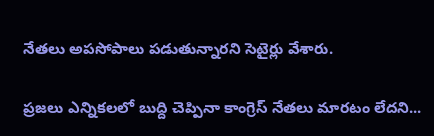నేతలు అపసోపాలు పడుతున్నారని సెటైర్లు వేశారు.

ప్రజలు ఎన్నికలలో బుద్ది చెప్పినా కాంగ్రెస్ నేతలు మారటం లేదని...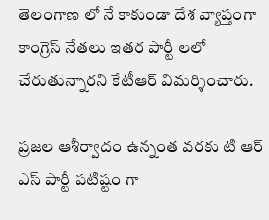తెలంగాణ లో నే కాకుండా దేశ వ్యాప్తంగా కాంగ్రెస్ నేతలు ఇతర పార్టీ లలో చేరుతున్నారని కేటీఆర్ విమర్శించారు.

ప్రజల ఆశీర్వాదం ఉన్నంత వరకు టి ఆర్ ఎస్ పార్టీ పటిష్టం గా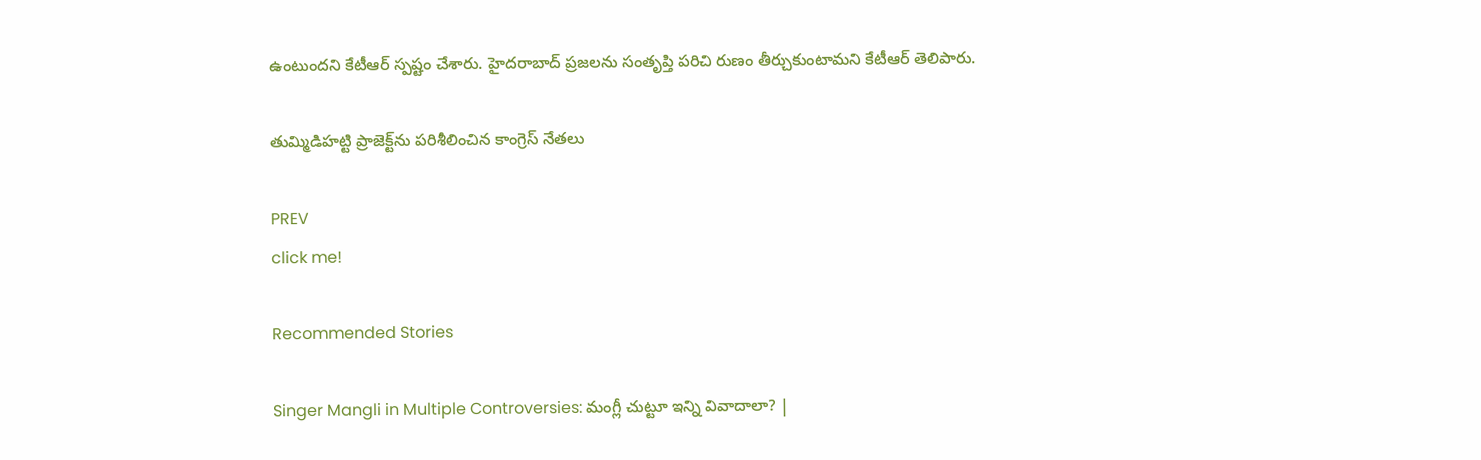ఉంటుందని కేటీఆర్ స్పష్టం చేశారు. హైదరాబాద్ ప్రజలను సంతృప్తి పరిచి రుణం తీర్చుకుంటామని కేటీఆర్ తెలిపారు.

తుమ్మిడిహట్టి ప్రాజెక్ట్‌ను పరిశీలించిన కాంగ్రెస్ నేతలు

PREV
click me!

Recommended Stories

Singer Mangli in Multiple Controversies: మంగ్లీ చుట్టూ ఇన్ని వివాదాలా? |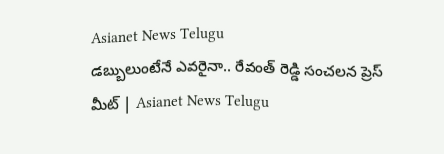Asianet News Telugu
డబ్బులుంటేనే ఎవరైనా.. రేవంత్ రెడ్డి సంచలన ప్రెస్ మీట్ | Asianet News Telugu